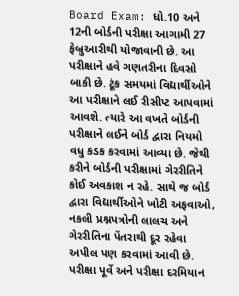Board Exam: ધો.10 અને 12ની બોર્ડની પરીક્ષા આગામી 27 ફેબ્રુઆરીથી યોજાવાની છે. આ પરીક્ષાને હવે ગણતરીના દિવસો બાકી છે. ટૂંક સમયમાં વિદ્યાર્થીઓને આ પરીક્ષાને લઈ રીસીપ્ટ આપવામાં આવશે. ત્યારે આ વખતે બોર્ડની પરીક્ષાને લઈને બોર્ડ દ્વારા નિયમો વધુ કડક કરવામાં આવ્યા છે. જેથી કરીને બોર્ડની પરીક્ષામાં ગેરરીતિને કોઈ અવકાશ ન રહે. સાથે જ બોર્ડ દ્વારા વિદ્યાર્થીઓને ખોટી અફવાઓ, નકલી પ્રશ્નપત્રોની લાલચ અને ગેરરીતિના પેંતરાથી દૂર રહેવા અપીલ પણ કરવામાં આવી છે.
પરીક્ષા પૂર્વે અને પરીક્ષા દરમિયાન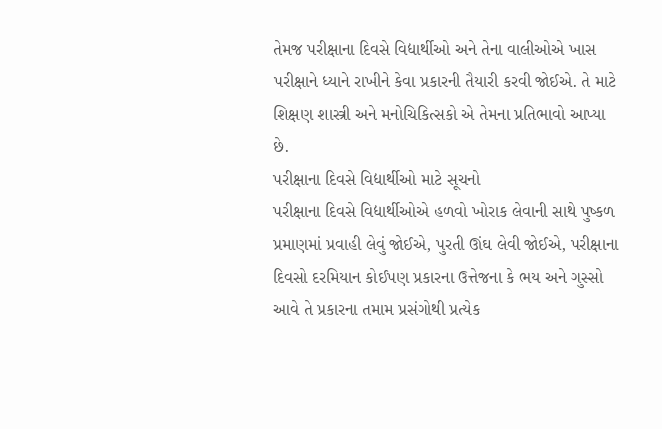તેમજ પરીક્ષાના દિવસે વિદ્યાર્થીઓ અને તેના વાલીઓએ ખાસ પરીક્ષાને ધ્યાને રાખીને કેવા પ્રકારની તૈયારી કરવી જોઈએ. તે માટે શિક્ષણ શાસ્ત્રી અને મનોચિકિત્સકો એ તેમના પ્રતિભાવો આપ્યા છે.
પરીક્ષાના દિવસે વિદ્યાર્થીઓ માટે સૂચનો
પરીક્ષાના દિવસે વિદ્યાર્થીઓએ હળવો ખોરાક લેવાની સાથે પુષ્કળ પ્રમાણમાં પ્રવાહી લેવું જોઈએ, પુરતી ઊંઘ લેવી જોઈએ, પરીક્ષાના દિવસો દરમિયાન કોઈપણ પ્રકારના ઉત્તેજના કે ભય અને ગુસ્સો આવે તે પ્રકારના તમામ પ્રસંગોથી પ્રત્યેક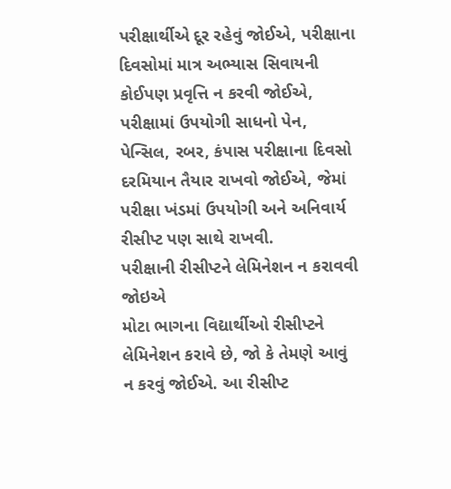પરીક્ષાર્થીએ દૂર રહેવું જોઈએ, પરીક્ષાના દિવસોમાં માત્ર અભ્યાસ સિવાયની કોઈપણ પ્રવૃત્તિ ન કરવી જોઈએ, પરીક્ષામાં ઉપયોગી સાધનો પેન, પેન્સિલ, રબર, કંપાસ પરીક્ષાના દિવસો દરમિયાન તૈયાર રાખવો જોઈએ, જેમાં પરીક્ષા ખંડમાં ઉપયોગી અને અનિવાર્ય રીસીપ્ટ પણ સાથે રાખવી.
પરીક્ષાની રીસીપ્ટને લેમિનેશન ન કરાવવી જોઇએ
મોટા ભાગના વિદ્યાર્થીઓ રીસીપ્ટને લેમિનેશન કરાવે છે, જો કે તેમણે આવું ન કરવું જોઈએ. આ રીસીપ્ટ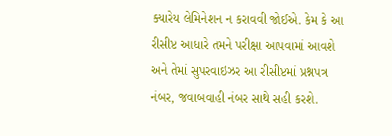ક્યારેય લેમિનેશન ન કરાવવી જોઈએ. કેમ કે આ રીસીપ્ટ આધારે તમને પરીક્ષા આપવામાં આવશે અને તેમાં સુપરવાઇઝર આ રીસીપ્ટમાં પ્રશ્નપત્ર નંબર, જવાબવાહી નંબર સાથે સહી કરશે.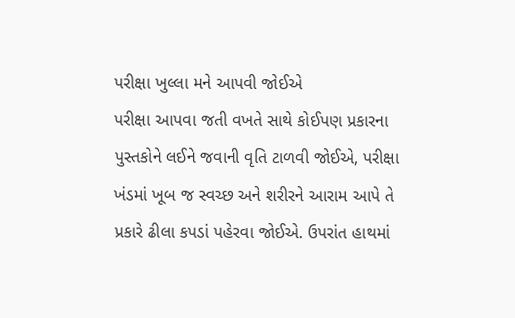પરીક્ષા ખુલ્લા મને આપવી જોઈએ
પરીક્ષા આપવા જતી વખતે સાથે કોઈપણ પ્રકારના પુસ્તકોને લઈને જવાની વૃતિ ટાળવી જોઈએ, પરીક્ષા ખંડમાં ખૂબ જ સ્વચ્છ અને શરીરને આરામ આપે તે પ્રકારે ઢીલા કપડાં પહેરવા જોઈએ. ઉપરાંત હાથમાં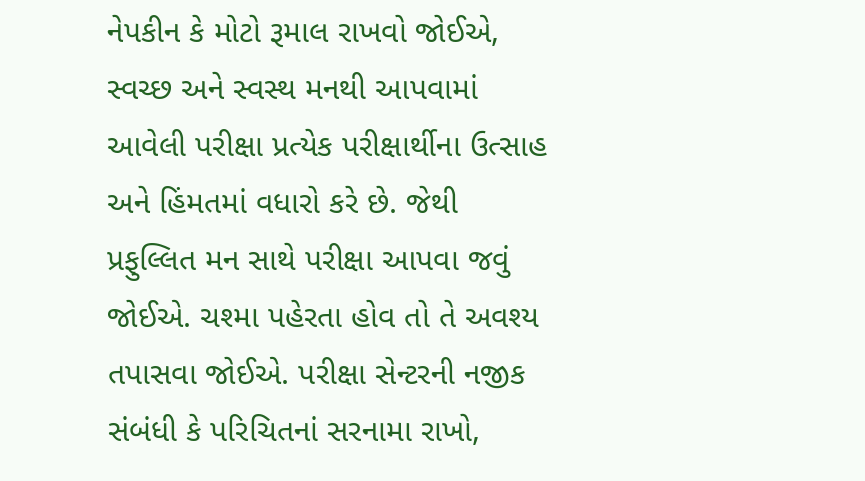નેપકીન કે મોટો રૂમાલ રાખવો જોઈએ, સ્વચ્છ અને સ્વસ્થ મનથી આપવામાં આવેલી પરીક્ષા પ્રત્યેક પરીક્ષાર્થીના ઉત્સાહ અને હિંમતમાં વધારો કરે છે. જેથી પ્રફુલ્લિત મન સાથે પરીક્ષા આપવા જવું જોઈએ. ચશ્મા પહેરતા હોવ તો તે અવશ્ય તપાસવા જોઈએ. પરીક્ષા સેન્ટરની નજીક સંબંધી કે પરિચિતનાં સરનામા રાખો,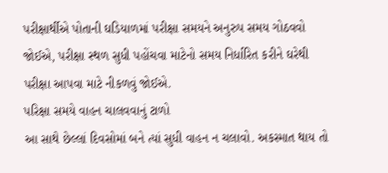પરીક્ષાર્થીએ પોતાની ઘડિયાળમાં પરીક્ષા સમયને અનુરુપ સમય ગોઠવવો જોઈએ, પરીક્ષા સ્થળ સુધી પહોંચવા માટેનો સમય નિર્ધારિત કરીને ઘરેથી પરીક્ષા આપવા માટે નીકળવું જોઈએ.
પરિક્ષા સમયે વાહન ચાલવવાનું ટાળો
આ સાથે છેલ્લાં દિવસોમાં બને ત્યાં સુધી વાહન ન ચલાવો. અકસ્માત થાય તો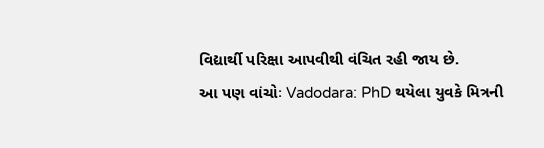વિદ્યાર્થી પરિક્ષા આપવીથી વંચિત રહી જાય છે.
આ પણ વાંચોઃ Vadodara: PhD થયેલા યુવકે મિત્રની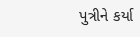પુત્રીને કર્યા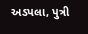અડપલા, પુત્રી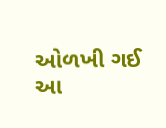ઓળખી ગઈ
આ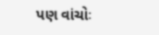પણ વાંચોઃ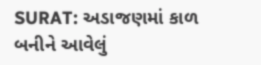SURAT: અડાજણમાં કાળ બનીને આવેલું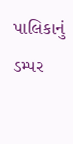પાલિકાનું ડમ્પર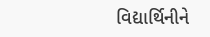વિદ્યાર્થિનીને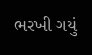ભરખી ગયું